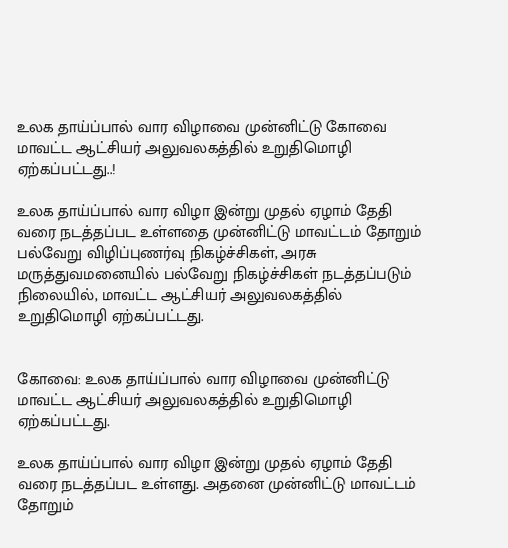உலக தாய்ப்பால் வார விழாவை முன்னிட்டு கோவை மாவட்ட ஆட்சியர் அலுவலகத்தில் உறுதிமொழி ஏற்கப்பட்டது..!

உலக தாய்ப்பால் வார விழா இன்று முதல் ஏழாம் தேதி வரை நடத்தப்பட உள்ளதை முன்னிட்டு மாவட்டம் தோறும் பல்வேறு விழிப்புணர்வு நிகழ்ச்சிகள், அரசு மருத்துவமனையில் பல்வேறு நிகழ்ச்சிகள் நடத்தப்படும் நிலையில், மாவட்ட ஆட்சியர் அலுவலகத்தில் உறுதிமொழி ஏற்கப்பட்டது.


கோவை: உலக தாய்ப்பால் வார விழாவை முன்னிட்டு மாவட்ட ஆட்சியர் அலுவலகத்தில் உறுதிமொழி ஏற்கப்பட்டது.

உலக தாய்ப்பால் வார விழா இன்று முதல் ஏழாம் தேதி வரை நடத்தப்பட உள்ளது. அதனை முன்னிட்டு மாவட்டம் தோறும்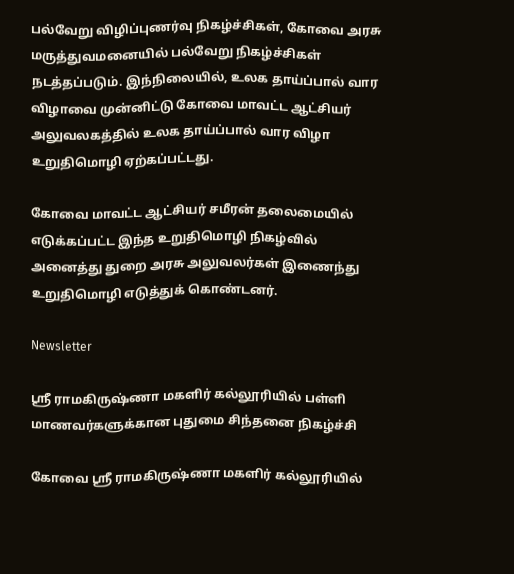பல்வேறு விழிப்புணர்வு நிகழ்ச்சிகள், கோவை அரசு மருத்துவமனையில் பல்வேறு நிகழ்ச்சிகள் நடத்தப்படும். இந்நிலையில், உலக தாய்ப்பால் வார விழாவை முன்னிட்டு கோவை மாவட்ட ஆட்சியர் அலுவலகத்தில் உலக தாய்ப்பால் வார விழா உறுதிமொழி ஏற்கப்பட்டது.

கோவை மாவட்ட ஆட்சியர் சமீரன் தலைமையில் எடுக்கப்பட்ட இந்த உறுதிமொழி நிகழ்வில் அனைத்து துறை அரசு அலுவலர்கள் இணைந்து உறுதிமொழி எடுத்துக் கொண்டனர்.

Newsletter

ஸ்ரீ ராமகிருஷ்ணா மகளிர் கல்லூரியில் பள்ளி மாணவர்களுக்கான புதுமை சிந்தனை நிகழ்ச்சி

கோவை ஸ்ரீ ராமகிருஷ்ணா மகளிர் கல்லூரியில்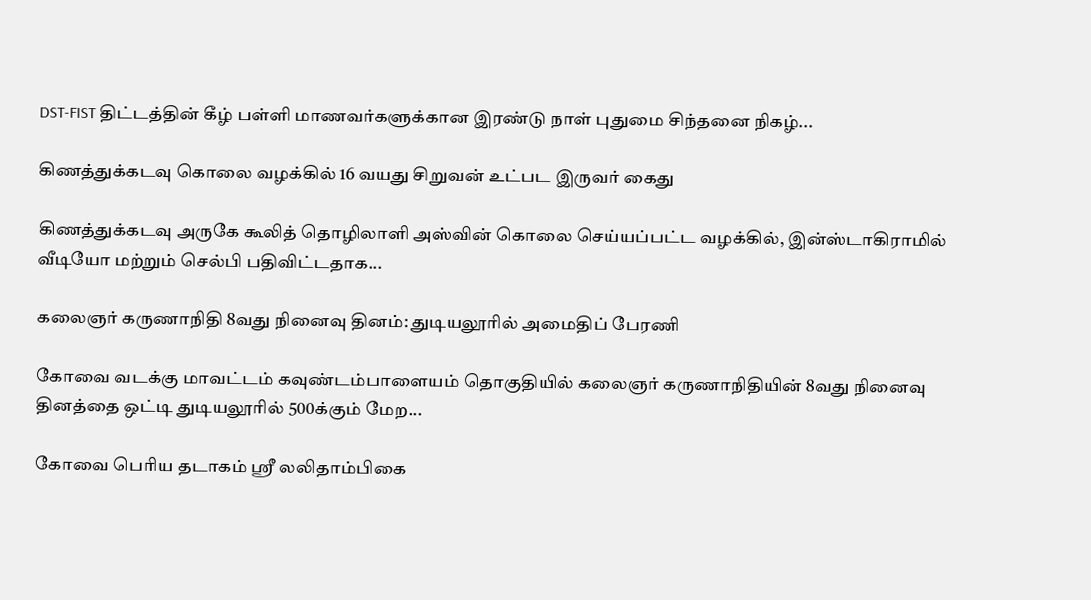DST-FIST திட்டத்தின் கீழ் பள்ளி மாணவர்களுக்கான இரண்டு நாள் புதுமை சிந்தனை நிகழ்...

கிணத்துக்கடவு கொலை வழக்கில் 16 வயது சிறுவன் உட்பட இருவர் கைது

கிணத்துக்கடவு அருகே கூலித் தொழிலாளி அஸ்வின் கொலை செய்யப்பட்ட வழக்கில், இன்ஸ்டாகிராமில் வீடியோ மற்றும் செல்பி பதிவிட்டதாக...

கலைஞர் கருணாநிதி 8வது நினைவு தினம்: துடியலூரில் அமைதிப் பேரணி

கோவை வடக்கு மாவட்டம் கவுண்டம்பாளையம் தொகுதியில் கலைஞர் கருணாநிதியின் 8வது நினைவு தினத்தை ஒட்டி துடியலூரில் 500க்கும் மேற...

கோவை பெரிய தடாகம் ஸ்ரீ லலிதாம்பிகை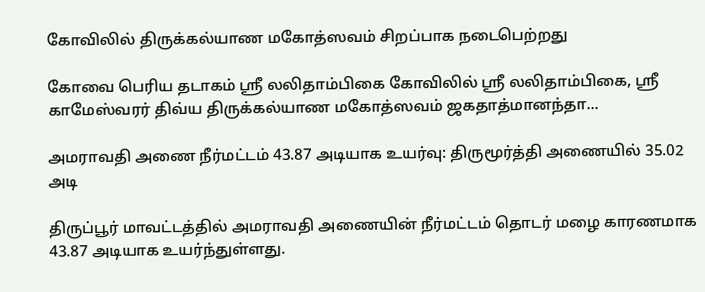கோவிலில் திருக்கல்யாண மகோத்ஸவம் சிறப்பாக நடைபெற்றது

கோவை பெரிய தடாகம் ஸ்ரீ லலிதாம்பிகை கோவிலில் ஸ்ரீ லலிதாம்பிகை, ஸ்ரீ காமேஸ்வரர் திவ்ய திருக்கல்யாண மகோத்ஸவம் ஜகதாத்மானந்தா...

அமராவதி அணை நீர்மட்டம் 43.87 அடியாக உயர்வு: திருமூர்த்தி அணையில் 35.02 அடி

திருப்பூர் மாவட்டத்தில் அமராவதி அணையின் நீர்மட்டம் தொடர் மழை காரணமாக 43.87 அடியாக உயர்ந்துள்ளது.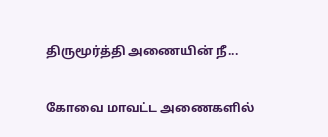திருமூர்த்தி அணையின் நீ...

கோவை மாவட்ட அணைகளில்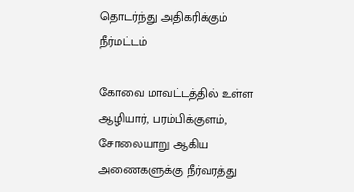தொடர்ந்து அதிகரிக்கும் நீர்மட்டம்

கோவை மாவட்டத்தில் உள்ள ஆழியார், பரம்பிக்குளம், சோலையாறு ஆகிய அணைகளுக்கு நீர்வரத்து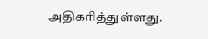அதிகரித்துள்ளது.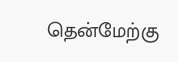தென்மேற்கு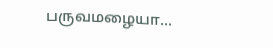பருவமழையா...